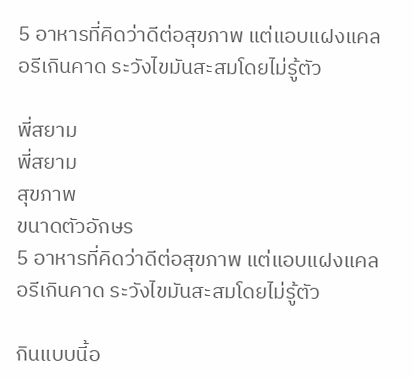5 อาหารที่คิดว่าดีต่อสุขภาพ แต่แอบแฝงแคลอรีเกินคาด ระวังไขมันสะสมโดยไม่รู้ตัว

พี่สยาม
พี่สยาม
สุขภาพ
ขนาดตัวอักษร
5 อาหารที่คิดว่าดีต่อสุขภาพ แต่แอบแฝงแคลอรีเกินคาด ระวังไขมันสะสมโดยไม่รู้ตัว

กินแบบนี้อ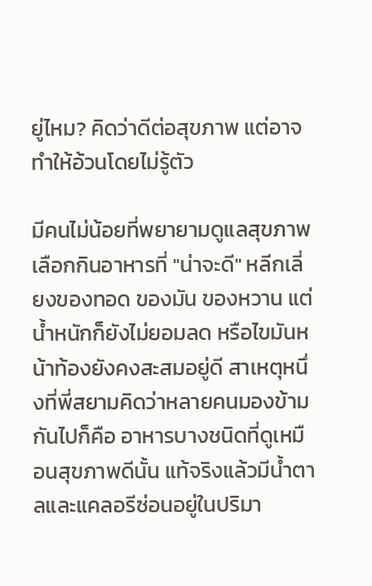ยู่ไหม? คิดว่าดีต่อสุขภาพ แต่อาจทำให้อ้วนโดยไม่รู้ตัว

มีคนไม่น้อยที่พยายามดูแลสุขภาพ เลือกกินอาหารที่ "น่าจะดี" หลีกเลี่ยงของทอด ของมัน ของหวาน แต่น้ำหนักก็ยังไม่ยอมลด หรือไขมันหน้าท้องยังคงสะสมอยู่ดี สาเหตุหนึ่งที่พี่สยามคิดว่าหลายคนมองข้ามกันไปก็คือ อาหารบางชนิดที่ดูเหมือนสุขภาพดีนั้น แท้จริงแล้วมีน้ำตาลและแคลอรีซ่อนอยู่ในปริมา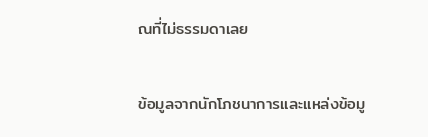ณที่ไม่ธรรมดาเลย

ข้อมูลจากนักโภชนาการและแหล่งข้อมู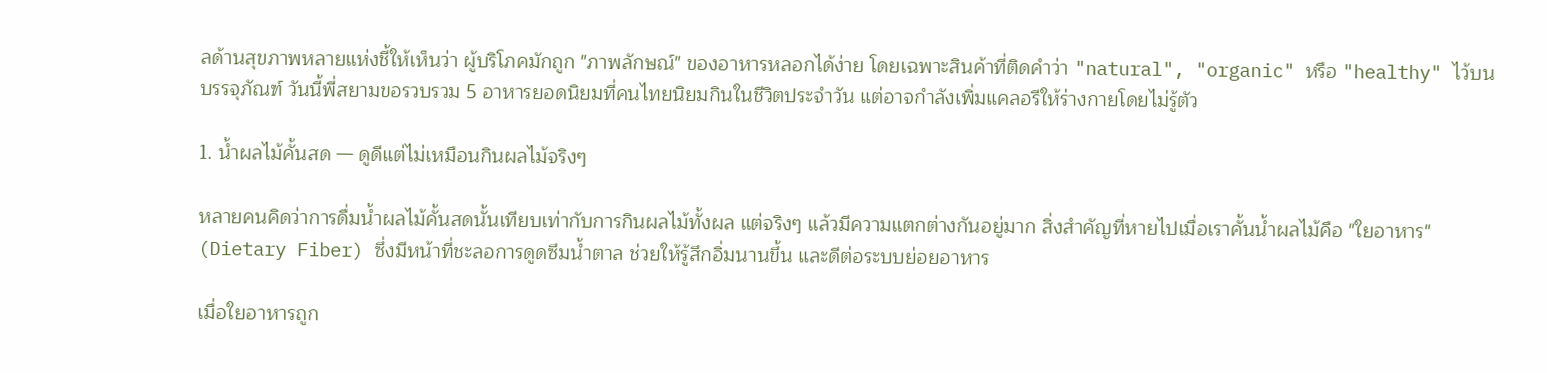ลด้านสุขภาพหลายแห่งชี้ให้เห็นว่า ผู้บริโภคมักถูก "ภาพลักษณ์" ของอาหารหลอกได้ง่าย โดยเฉพาะสินค้าที่ติดคำว่า "natural", "organic" หรือ "healthy" ไว้บนบรรจุภัณฑ์ วันนี้พี่สยามขอรวบรวม 5 อาหารยอดนิยมที่คนไทยนิยมกินในชีวิตประจำวัน แต่อาจกำลังเพิ่มแคลอรีให้ร่างกายโดยไม่รู้ตัว

1. น้ำผลไม้คั้นสด — ดูดีแต่ไม่เหมือนกินผลไม้จริงๆ

หลายคนคิดว่าการดื่มน้ำผลไม้คั้นสดนั้นเทียบเท่ากับการกินผลไม้ทั้งผล แต่จริงๆ แล้วมีความแตกต่างกันอยู่มาก สิ่งสำคัญที่หายไปเมื่อเราคั้นน้ำผลไม้คือ "ใยอาหาร" (Dietary Fiber) ซึ่งมีหน้าที่ชะลอการดูดซึมน้ำตาล ช่วยให้รู้สึกอิ่มนานขึ้น และดีต่อระบบย่อยอาหาร

เมื่อใยอาหารถูก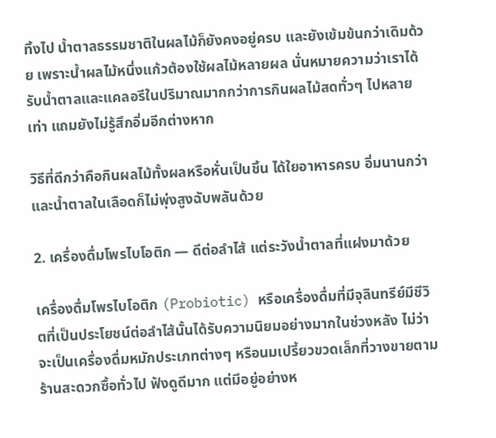ทิ้งไป น้ำตาลธรรมชาติในผลไม้ก็ยังคงอยู่ครบ และยังเข้มข้นกว่าเดิมด้วย เพราะน้ำผลไม้หนึ่งแก้วต้องใช้ผลไม้หลายผล นั่นหมายความว่าเราได้รับน้ำตาลและแคลอรีในปริมาณมากกว่าการกินผลไม้สดทั่วๆ ไปหลายเท่า แถมยังไม่รู้สึกอิ่มอีกต่างหาก

วิธีที่ดีกว่าคือกินผลไม้ทั้งผลหรือหั่นเป็นชิ้น ได้ใยอาหารครบ อิ่มนานกว่า และน้ำตาลในเลือดก็ไม่พุ่งสูงฉับพลันด้วย

2. เครื่องดื่มโพรไบโอติก — ดีต่อลำไส้ แต่ระวังน้ำตาลที่แฝงมาด้วย

เครื่องดื่มโพรไบโอติก (Probiotic) หรือเครื่องดื่มที่มีจุลินทรีย์มีชีวิตที่เป็นประโยชน์ต่อลำไส้นั้นได้รับความนิยมอย่างมากในช่วงหลัง ไม่ว่าจะเป็นเครื่องดื่มหมักประเภทต่างๆ หรือนมเปรี้ยวขวดเล็กที่วางขายตามร้านสะดวกซื้อทั่วไป ฟังดูดีมาก แต่มีอยู่อย่างห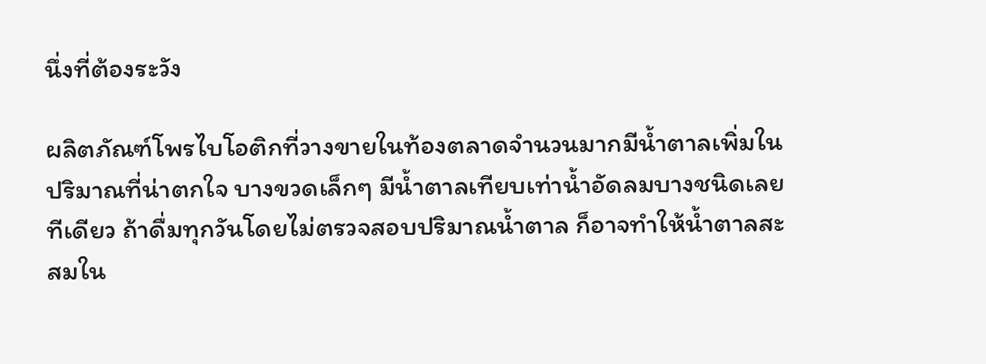นึ่งที่ต้องระวัง

ผลิตภัณฑ์โพรไบโอติกที่วางขายในท้องตลาดจำนวนมากมีน้ำตาลเพิ่มในปริมาณที่น่าตกใจ บางขวดเล็กๆ มีน้ำตาลเทียบเท่าน้ำอัดลมบางชนิดเลยทีเดียว ถ้าดื่มทุกวันโดยไม่ตรวจสอบปริมาณน้ำตาล ก็อาจทำให้น้ำตาลสะสมใน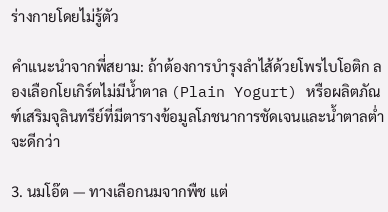ร่างกายโดยไม่รู้ตัว

คำแนะนำจากพี่สยาม: ถ้าต้องการบำรุงลำไส้ด้วยโพรไบโอติก ลองเลือกโยเกิร์ตไม่มีน้ำตาล (Plain Yogurt) หรือผลิตภัณฑ์เสริมจุลินทรีย์ที่มีตารางข้อมูลโภชนาการชัดเจนและน้ำตาลต่ำจะดีกว่า

3. นมโอ๊ต — ทางเลือกนมจากพืช แต่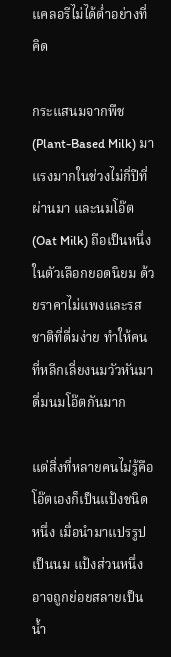แคลอรีไม่ได้ต่ำอย่างที่คิด

กระแสนมจากพืช (Plant-Based Milk) มาแรงมากในช่วงไม่กี่ปีที่ผ่านมา และนมโอ๊ต (Oat Milk) ถือเป็นหนึ่งในตัวเลือกยอดนิยม ด้วยราคาไม่แพงและรสชาติที่ดื่มง่าย ทำให้คนที่หลีกเลี่ยงนมวัวหันมาดื่มนมโอ๊ตกันมาก

แต่สิ่งที่หลายคนไม่รู้คือ โอ๊ตเองก็เป็นแป้งชนิดหนึ่ง เมื่อนำมาแปรรูปเป็นนม แป้งส่วนหนึ่งอาจถูกย่อยสลายเป็นน้ำ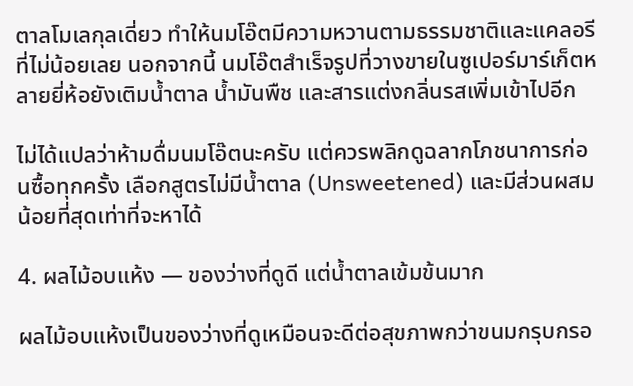ตาลโมเลกุลเดี่ยว ทำให้นมโอ๊ตมีความหวานตามธรรมชาติและแคลอรีที่ไม่น้อยเลย นอกจากนี้ นมโอ๊ตสำเร็จรูปที่วางขายในซูเปอร์มาร์เก็ตหลายยี่ห้อยังเติมน้ำตาล น้ำมันพืช และสารแต่งกลิ่นรสเพิ่มเข้าไปอีก

ไม่ได้แปลว่าห้ามดื่มนมโอ๊ตนะครับ แต่ควรพลิกดูฉลากโภชนาการก่อนซื้อทุกครั้ง เลือกสูตรไม่มีน้ำตาล (Unsweetened) และมีส่วนผสมน้อยที่สุดเท่าที่จะหาได้

4. ผลไม้อบแห้ง — ของว่างที่ดูดี แต่น้ำตาลเข้มข้นมาก

ผลไม้อบแห้งเป็นของว่างที่ดูเหมือนจะดีต่อสุขภาพกว่าขนมกรุบกรอ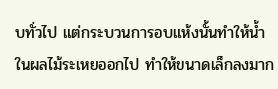บทั่วไป แต่กระบวนการอบแห้งนั้นทำให้น้ำในผลไม้ระเหยออกไป ทำให้ขนาดเล็กลงมาก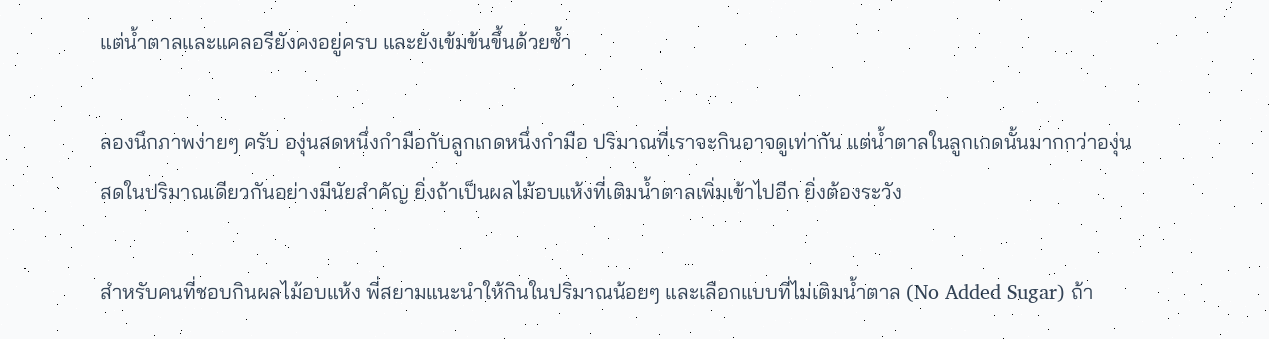แต่น้ำตาลและแคลอรียังคงอยู่ครบ และยังเข้มข้นขึ้นด้วยซ้ำ

ลองนึกภาพง่ายๆ ครับ องุ่นสดหนึ่งกำมือกับลูกเกดหนึ่งกำมือ ปริมาณที่เราจะกินอาจดูเท่ากัน แต่น้ำตาลในลูกเกดนั้นมากกว่าองุ่นสดในปริมาณเดียวกันอย่างมีนัยสำคัญ ยิ่งถ้าเป็นผลไม้อบแห้งที่เติมน้ำตาลเพิ่มเข้าไปอีก ยิ่งต้องระวัง

สำหรับคนที่ชอบกินผลไม้อบแห้ง พี่สยามแนะนำให้กินในปริมาณน้อยๆ และเลือกแบบที่ไม่เติมน้ำตาล (No Added Sugar) ถ้า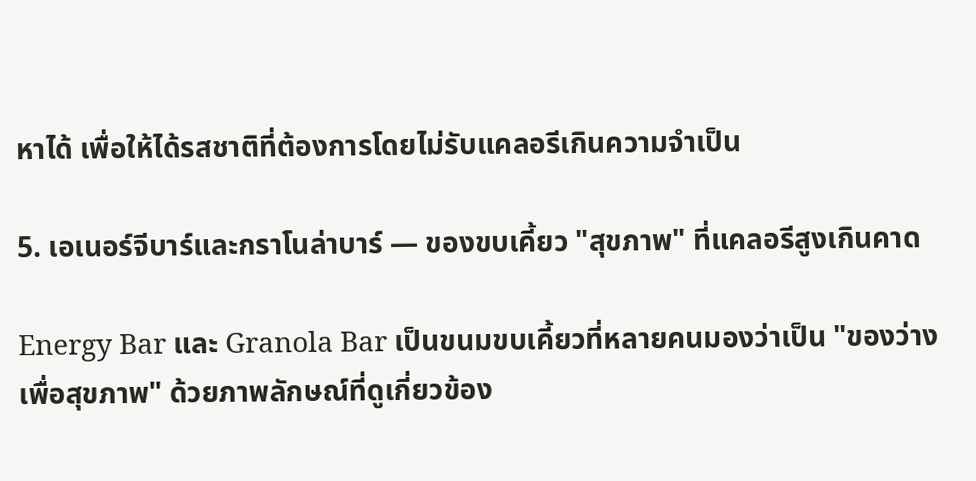หาได้ เพื่อให้ได้รสชาติที่ต้องการโดยไม่รับแคลอรีเกินความจำเป็น

5. เอเนอร์จีบาร์และกราโนล่าบาร์ — ของขบเคี้ยว "สุขภาพ" ที่แคลอรีสูงเกินคาด

Energy Bar และ Granola Bar เป็นขนมขบเคี้ยวที่หลายคนมองว่าเป็น "ของว่างเพื่อสุขภาพ" ด้วยภาพลักษณ์ที่ดูเกี่ยวข้อง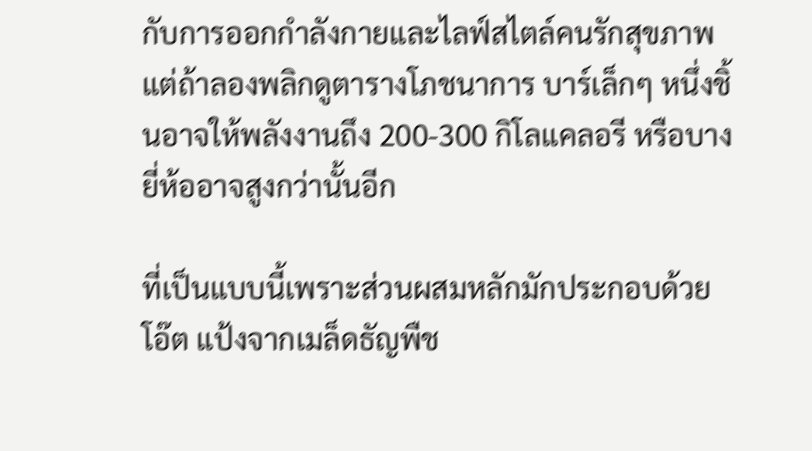กับการออกกำลังกายและไลฟ์สไตล์คนรักสุขภาพ แต่ถ้าลองพลิกดูตารางโภชนาการ บาร์เล็กๆ หนึ่งชิ้นอาจให้พลังงานถึง 200-300 กิโลแคลอรี หรือบางยี่ห้ออาจสูงกว่านั้นอีก

ที่เป็นแบบนี้เพราะส่วนผสมหลักมักประกอบด้วยโอ๊ต แป้งจากเมล็ดธัญพืช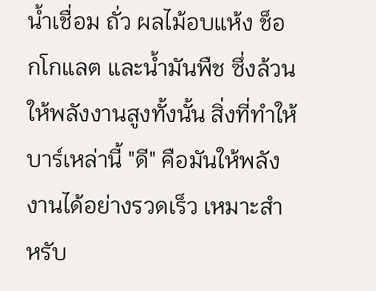น้ำเชื่อม ถั่ว ผลไม้อบแห้ง ช็อกโกแลต และน้ำมันพืช ซึ่งล้วนให้พลังงานสูงทั้งนั้น สิ่งที่ทำให้บาร์เหล่านี้ "ดี" คือมันให้พลังงานได้อย่างรวดเร็ว เหมาะสำหรับ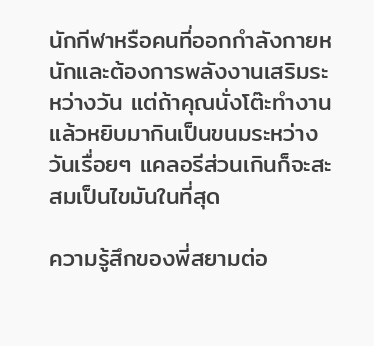นักกีฬาหรือคนที่ออกกำลังกายหนักและต้องการพลังงานเสริมระหว่างวัน แต่ถ้าคุณนั่งโต๊ะทำงานแล้วหยิบมากินเป็นขนมระหว่างวันเรื่อยๆ แคลอรีส่วนเกินก็จะสะสมเป็นไขมันในที่สุด

ความรู้สึกของพี่สยามต่อ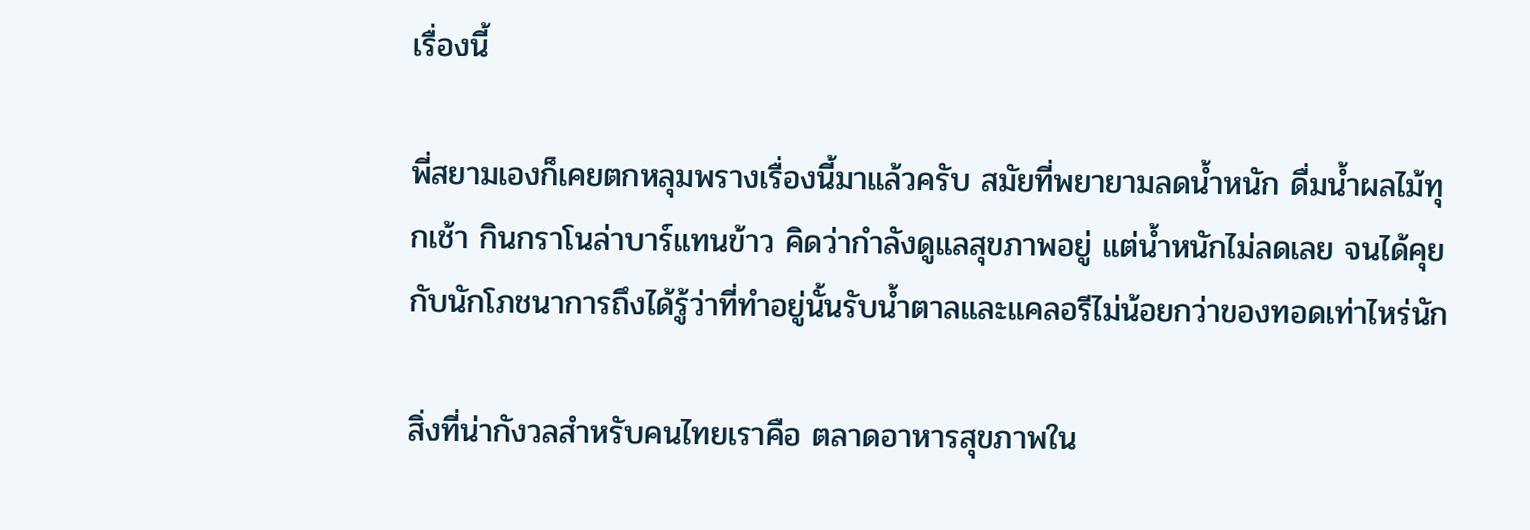เรื่องนี้

พี่สยามเองก็เคยตกหลุมพรางเรื่องนี้มาแล้วครับ สมัยที่พยายามลดน้ำหนัก ดื่มน้ำผลไม้ทุกเช้า กินกราโนล่าบาร์แทนข้าว คิดว่ากำลังดูแลสุขภาพอยู่ แต่น้ำหนักไม่ลดเลย จนได้คุยกับนักโภชนาการถึงได้รู้ว่าที่ทำอยู่นั้นรับน้ำตาลและแคลอรีไม่น้อยกว่าของทอดเท่าไหร่นัก

สิ่งที่น่ากังวลสำหรับคนไทยเราคือ ตลาดอาหารสุขภาพใน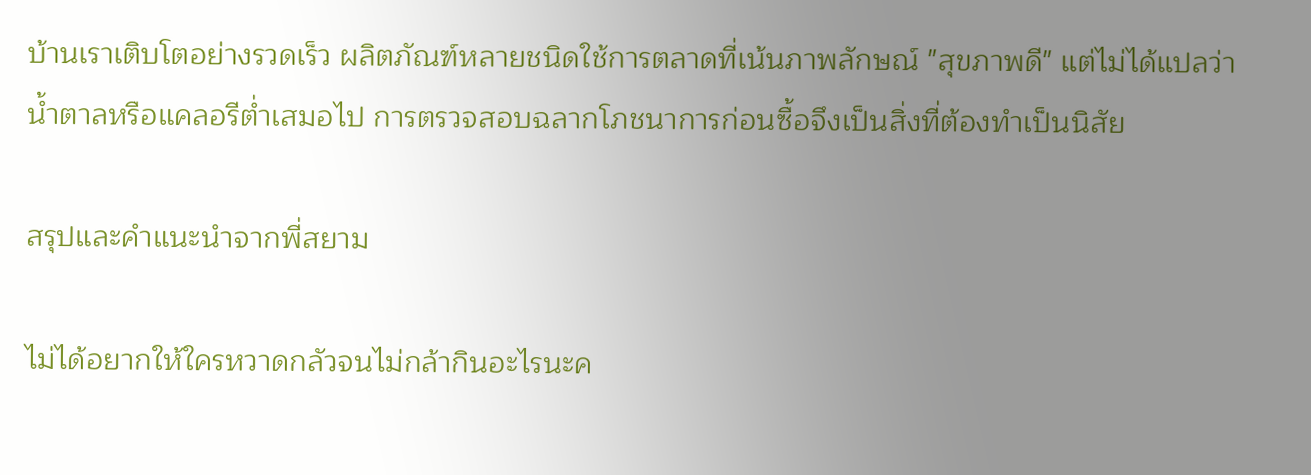บ้านเราเติบโตอย่างรวดเร็ว ผลิตภัณฑ์หลายชนิดใช้การตลาดที่เน้นภาพลักษณ์ "สุขภาพดี" แต่ไม่ได้แปลว่าน้ำตาลหรือแคลอรีต่ำเสมอไป การตรวจสอบฉลากโภชนาการก่อนซื้อจึงเป็นสิ่งที่ต้องทำเป็นนิสัย

สรุปและคำแนะนำจากพี่สยาม

ไม่ได้อยากให้ใครหวาดกลัวจนไม่กล้ากินอะไรนะค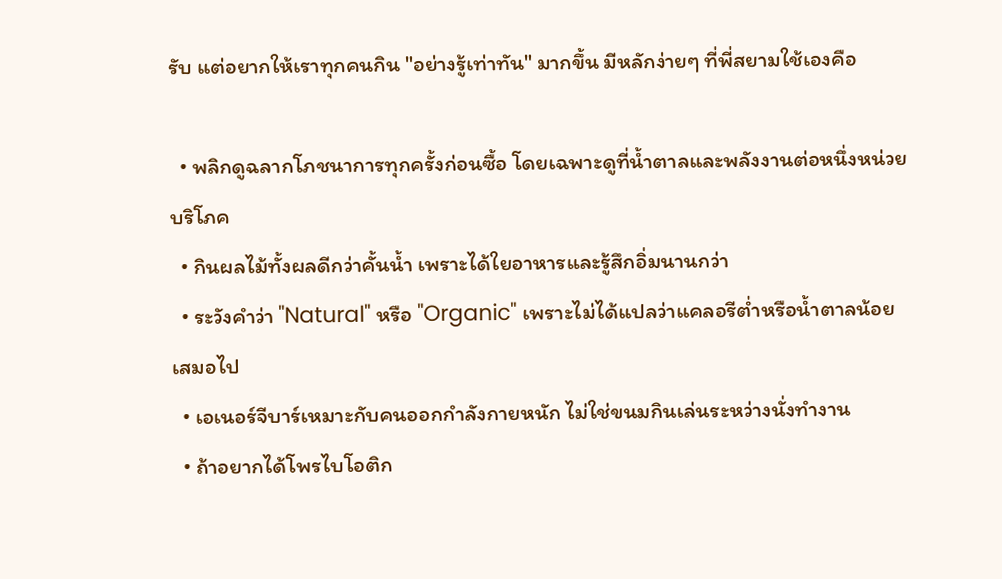รับ แต่อยากให้เราทุกคนกิน "อย่างรู้เท่าทัน" มากขึ้น มีหลักง่ายๆ ที่พี่สยามใช้เองคือ

  • พลิกดูฉลากโภชนาการทุกครั้งก่อนซื้อ โดยเฉพาะดูที่น้ำตาลและพลังงานต่อหนึ่งหน่วยบริโภค
  • กินผลไม้ทั้งผลดีกว่าคั้นน้ำ เพราะได้ใยอาหารและรู้สึกอิ่มนานกว่า
  • ระวังคำว่า "Natural" หรือ "Organic" เพราะไม่ได้แปลว่าแคลอรีต่ำหรือน้ำตาลน้อยเสมอไป
  • เอเนอร์จีบาร์เหมาะกับคนออกกำลังกายหนัก ไม่ใช่ขนมกินเล่นระหว่างนั่งทำงาน
  • ถ้าอยากได้โพรไบโอติก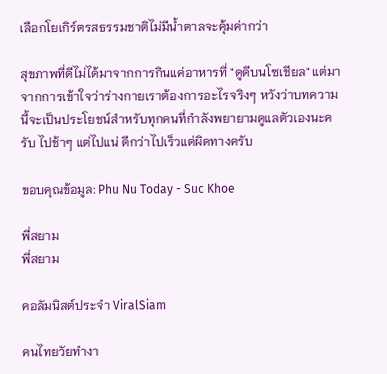เลือกโยเกิร์ตรสธรรมชาติไม่มีน้ำตาลจะคุ้มค่ากว่า

สุขภาพที่ดีไม่ได้มาจากการกินแค่อาหารที่ "ดูดีบนโซเชียล" แต่มาจากการเข้าใจว่าร่างกายเราต้องการอะไรจริงๆ หวังว่าบทความนี้จะเป็นประโยชน์สำหรับทุกคนที่กำลังพยายามดูแลตัวเองนะครับ ไปช้าๆ แต่ไปแน่ ดีกว่าไปเร็วแต่ผิดทางครับ

ขอบคุณข้อมูล: Phu Nu Today - Suc Khoe

พี่สยาม
พี่สยาม

คอลัมนิสต์ประจำ ViralSiam

คนไทยวัยทำงา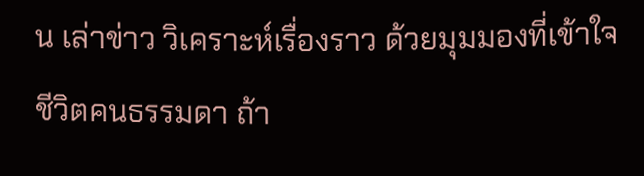น เล่าข่าว วิเคราะห์เรื่องราว ด้วยมุมมองที่เข้าใจชีวิตคนธรรมดา ถ้า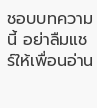ชอบบทความนี้ อย่าลืมแชร์ให้เพื่อนอ่าน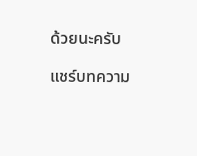ด้วยนะครับ

แชร์บทความ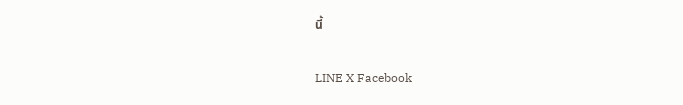นี้

LINE X Facebook